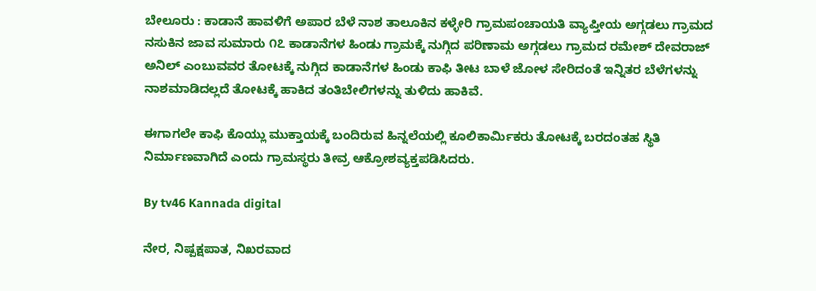ಬೇಲೂರು : ಕಾಡಾನೆ ಹಾವಳಿಗೆ ಅಪಾರ ಬೆಳೆ ನಾಶ ತಾಲೂಕಿನ ಕಳ್ಳೇರಿ ಗ್ರಾಮಪಂಚಾಯತಿ ವ್ಯಾಪ್ತೀಯ ಅಗ್ಗಡಲು ಗ್ರಾಮದ ನಸುಕಿನ ಜಾವ ಸುಮಾರು ೧೭ ಕಾಡಾನೆಗಳ ಹಿಂಡು ಗ್ರಾಮಕ್ಕೆ ನುಗ್ಗಿದ ಪರಿಣಾಮ ಅಗ್ಗಡಲು ಗ್ರಾಮದ ರಮೇಶ್ ದೇವರಾಜ್ ಅನಿಲ್ ಎಂಬುವವರ ತೋಟಕ್ಕೆ ನುಗ್ಗಿದ ಕಾಡಾನೆಗಳ ಹಿಂಡು ಕಾಫಿ ತೀಟ ಬಾಳೆ ಜೋಳ ಸೇರಿದಂತೆ ಇನ್ನಿತರ ಬೆಳೆಗಳನ್ನು ನಾಶಮಾಡಿದಲ್ಲದೆ ತೋಟಕ್ಕೆ ಹಾಕಿದ ತಂತಿಬೇಲಿಗಳನ್ನು ತುಳಿದು ಹಾಕಿವೆ.

ಈಗಾಗಲೇ ಕಾಫಿ ಕೊಯ್ಲು ಮುಕ್ತಾಯಕ್ಕೆ ಬಂದಿರುವ ಹಿನ್ನಲೆಯಲ್ಲಿ ಕೂಲಿಕಾರ್ಮಿಕರು ತೋಟಕ್ಕೆ ಬರದಂತಹ ಸ್ಥಿತಿ ನಿರ್ಮಾಣವಾಗಿದೆ ಎಂದು ಗ್ರಾಮಸ್ಥರು ತೀವ್ರ ಆಕ್ರೋಶವ್ಯಕ್ತಪಡಿಸಿದರು.

By tv46 Kannada digital

ನೇರ, ನಿಷ್ಪಕ್ಷಪಾತ, ನಿಖರವಾದ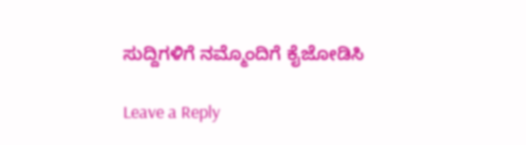ಸುದ್ದಿಗಳಿಗೆ ನಮ್ಮೊಂದಿಗೆ ಕೈಜೋಡಿಸಿ

Leave a Reply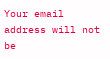Your email address will not be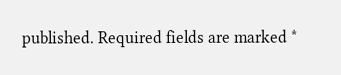published. Required fields are marked *